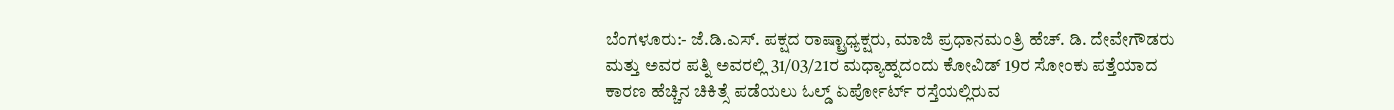ಬೆಂಗಳೂರು:- ಜೆ.ಡಿ.ಎಸ್. ಪಕ್ಷದ ರಾಷ್ಟ್ರಾಧ್ಯಕ್ಷರು, ಮಾಜಿ ಪ್ರಧಾನಮಂತ್ರಿ ಹೆಚ್. ಡಿ. ದೇವೇಗೌಡರು ಮತ್ತು ಅವರ ಪತ್ನಿ ಅವರಲ್ಲಿ 31/03/21ರ ಮಧ್ಯಾಹ್ನದಂದು ಕೋವಿಡ್ 19ರ ಸೋಂಕು ಪತ್ತೆಯಾದ ಕಾರಣ ಹೆಚ್ಚಿನ ಚಿಕಿತ್ಸೆ ಪಡೆಯಲು ಓಲ್ಡ್ ಏರ್ಪೋರ್ಟ್ ರಸ್ತೆಯಲ್ಲಿರುವ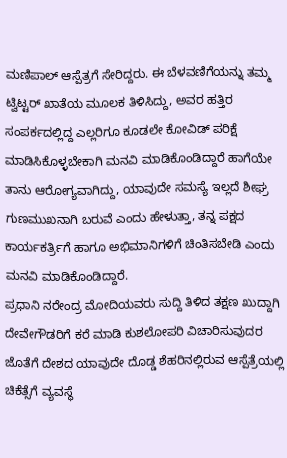ಮಣಿಪಾಲ್ ಆಸ್ಪೆತ್ರಗೆ ಸೇರಿದ್ದರು. ಈ ಬೆಳವಣಿಗೆಯನ್ನು ತಮ್ಮ ಟ್ವಿಟ್ಟರ್ ಖಾತೆಯ ಮೂಲಕ ತಿಳಿಸಿದ್ದು, ಅವರ ಹತ್ತಿರ ಸಂಪರ್ಕದಲ್ಲಿದ್ದ ಎಲ್ಲರಿಗೂ ಕೂಡಲೇ ಕೋವಿಡ್ ಪರಿಕ್ಷೆ ಮಾಡಿಸಿಕೊಳ್ಳಬೇಕಾಗಿ ಮನವಿ ಮಾಡಿಕೊಂಡಿದ್ದಾರೆ ಹಾಗೆಯೇ ತಾನು ಆರೋಗ್ಯವಾಗಿದ್ದು, ಯಾವುದೇ ಸಮಸ್ಯೆ ಇಲ್ಲದೆ ಶೀಘ್ರ ಗುಣಮುಖನಾಗಿ ಬರುವೆ ಎಂದು ಹೇಳುತ್ತಾ, ತನ್ನ ಪಕ್ಷದ ಕಾರ್ಯಕರ್ತ್ರಿಗೆ ಹಾಗೂ ಅಭಿಮಾನಿಗಳಿಗೆ ಚಿಂತಿಸಬೇಡಿ ಎಂದು ಮನವಿ ಮಾಡಿಕೊಂಡಿದ್ದಾರೆ.
ಪ್ರಧಾನಿ ನರೇಂದ್ರ ಮೋದಿಯವರು ಸುದ್ದಿ ತಿಳಿದ ತಕ್ಷಣ ಖುದ್ದಾಗಿ ದೇವೇಗೌಡರಿಗೆ ಕರೆ ಮಾಡಿ ಕುಶಲೋಪರಿ ವಿಚಾರಿಸುವುದರ ಜೊತೆಗೆ ದೇಶದ ಯಾವುದೇ ದೊಡ್ಡ ಶೆಹರಿನಲ್ಲಿರುವ ಆಸ್ಪೆತ್ರೆಯಲ್ಲಿ ಚಿಕೆತ್ಸೆಗೆ ವ್ಯವಸ್ಥೆ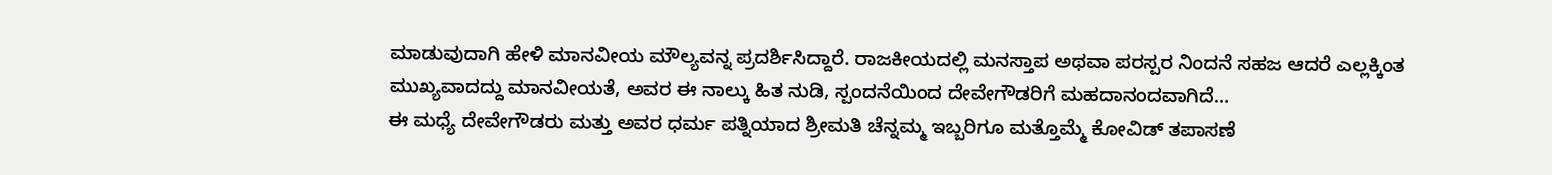ಮಾಡುವುದಾಗಿ ಹೇಳಿ ಮಾನವೀಯ ಮೌಲ್ಯವನ್ನ ಪ್ರದರ್ಶಿಸಿದ್ದಾರೆ. ರಾಜಕೀಯದಲ್ಲಿ ಮನಸ್ತಾಪ ಅಥವಾ ಪರಸ್ಪರ ನಿಂದನೆ ಸಹಜ ಆದರೆ ಎಲ್ಲಕ್ಕಿಂತ ಮುಖ್ಯವಾದದ್ದು ಮಾನವೀಯತೆ, ಅವರ ಈ ನಾಲ್ಕು ಹಿತ ನುಡಿ, ಸ್ಪಂದನೆಯಿಂದ ದೇವೇಗೌಡರಿಗೆ ಮಹದಾನಂದವಾಗಿದೆ…
ಈ ಮಧ್ಯೆ ದೇವೇಗೌಡರು ಮತ್ತು ಅವರ ಧರ್ಮ ಪತ್ನಿಯಾದ ಶ್ರೀಮತಿ ಚೆನ್ನಮ್ಮ ಇಬ್ಬರಿಗೂ ಮತ್ತೊಮ್ಮೆ ಕೋವಿಡ್ ತಪಾಸಣೆ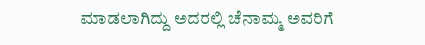ಮಾಡಲಾಗಿದ್ದು ಅದರಲ್ಲಿ ಚೆನಾಮ್ಮ ಅವರಿಗೆ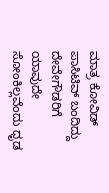ಮಾತ್ರ ಕೋವಿಡ್ ಪಾಸಿಟಿವ್ ಬಂದಿದ್ದು ದೇವೇಗೌಡರಿಗೆ ಯಾವುದೇ ಸೋಂಕಿಲ್ಲವೆಂದು ಧೃಡ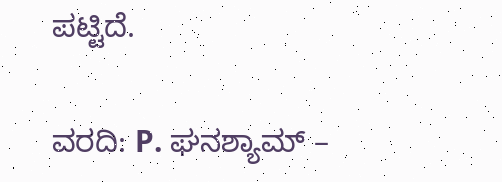ಪಟ್ಟಿದೆ.

ವರದಿ: P. ಘನಶ್ಯಾಮ್ –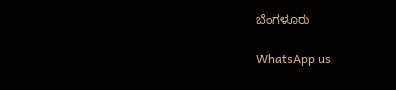ಬೆಂಗಳೂರು

WhatsApp us